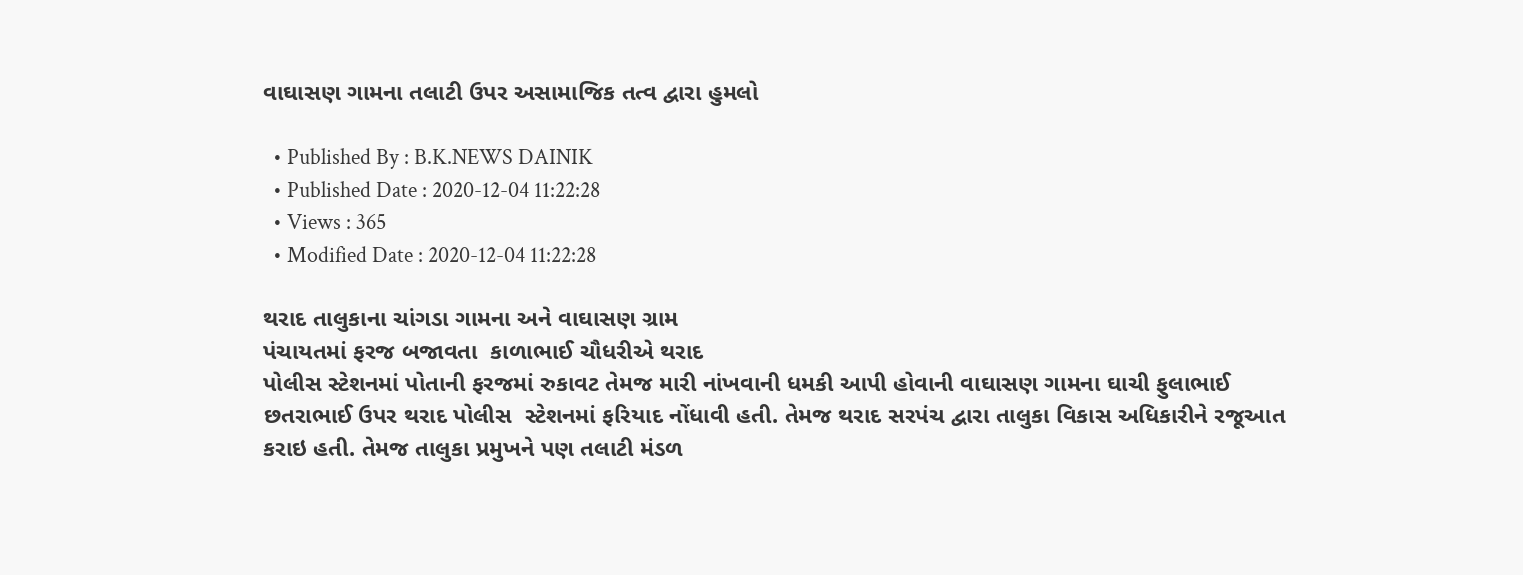વાઘાસણ ગામના તલાટી ઉપર અસામાજિક તત્વ દ્વારા હુમલો

  • Published By : B.K.NEWS DAINIK
  • Published Date : 2020-12-04 11:22:28
  • Views : 365
  • Modified Date : 2020-12-04 11:22:28

થરાદ તાલુકાના ચાંગડા ગામના અને વાઘાસણ ગ્રામ
પંચાયતમાં ફરજ બજાવતા  કાળાભાઈ ચૌધરીએ થરાદ
પોલીસ સ્ટેશનમાં પોતાની ફરજમાં રુકાવટ તેમજ મારી નાંખવાની ધમકી આપી હોવાની વાઘાસણ ગામના ઘાચી ફુલાભાઈ છતરાભાઈ ઉપર થરાદ પોલીસ  સ્ટેશનમાં ફરિયાદ નોંધાવી હતી. તેમજ થરાદ સરપંચ દ્વારા તાલુકા વિકાસ અધિકારીને રજૂઆત કરાઇ હતી. તેમજ તાલુકા પ્રમુખને પણ તલાટી મંડળ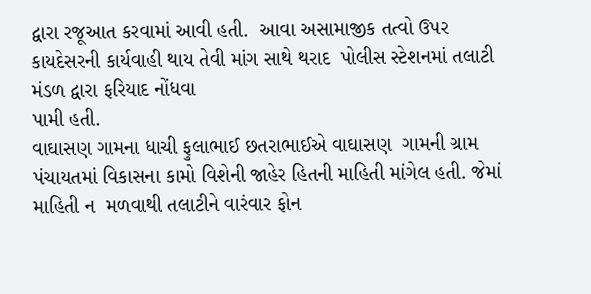દ્વારા રજૂઆત કરવામાં આવી હતી.  આવા અસામાજીક તત્વો ઉપર કાયદેસરની કાર્યવાહી થાય તેવી માંગ સાથે થરાદ  પોલીસ સ્ટેશનમાં તલાટી મંડળ દ્વારા ફરિયાદ નોંધવા
પામી હતી.
વાઘાસણ ગામના ધાચી ફુલાભાઈ છતરાભાઈએ વાઘાસણ  ગામની ગ્રામ
પંચાયતમાં વિકાસના કામો વિશેની જાહેર હિતની માહિતી માંગેલ હતી. જેમાં માહિતી ન  મળવાથી તલાટીને વારંવાર ફોન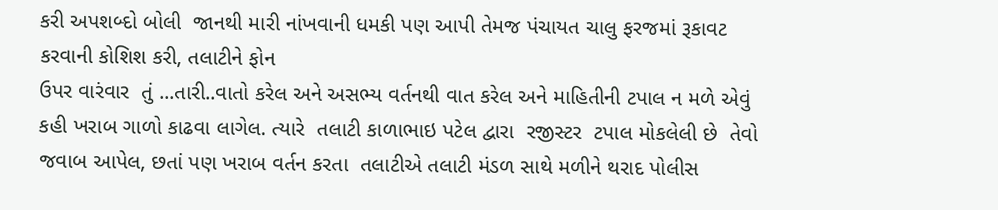કરી અપશબ્દો બોલી  જાનથી મારી નાંખવાની ધમકી પણ આપી તેમજ પંચાયત ચાલુ ફરજમાં રૂકાવટ કરવાની કોશિશ કરી, તલાટીને ફોન
ઉપર વારંવાર  તું ...તારી..વાતો કરેલ અને અસભ્ય વર્તનથી વાત કરેલ અને માહિતીની ટપાલ ન મળે એવું કહી ખરાબ ગાળો કાઢવા લાગેલ. ત્યારે  તલાટી કાળાભાઇ પટેલ દ્વારા  રજીસ્ટર  ટપાલ મોકલેલી છે  તેવો જવાબ આપેલ, છતાં પણ ખરાબ વર્તન કરતા  તલાટીએ તલાટી મંડળ સાથે મળીને થરાદ પોલીસ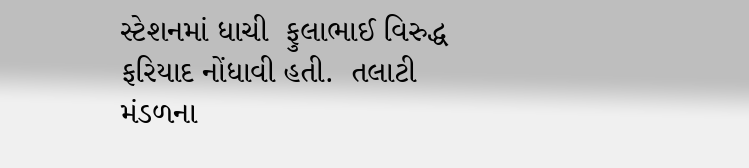સ્ટેશનમાં ધાચી  ફુલાભાઈ વિરુદ્ધ ફરિયાદ નોંધાવી હતી.  તલાટી મંડળના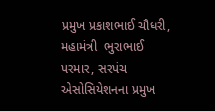પ્રમુખ પ્રકાશભાઈ ચૌધરી, મહામંત્રી  ભુરાભાઈ
પરમાર, સરપંચ એસોસિયેશનના પ્રમુખ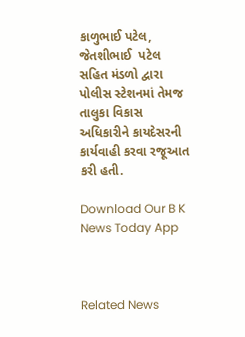કાળુભાઈ પટેલ, જેતશીભાઈ  પટેલ સહિત મંડળો દ્વારા પોલીસ સ્ટેશનમાં તેમજ તાલુકા વિકાસ અધિકારીને કાયદેસરની કાર્યવાહી કરવા રજૂઆત કરી હતી.

Download Our B K News Today App



Related News